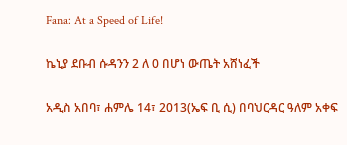Fana: At a Speed of Life!

ኬኒያ ደቡብ ሱዳንን 2 ለ 0 በሆነ ውጤት አሸነፈች

አዲስ አበባ፣ ሐምሌ 14፣ 2013(ኤፍ ቢ ሲ) በባህርዳር ዓለም አቀፍ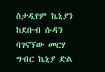ስታዲየም ኬኒያን ከደቡብ ሱዳን ባገናኘው መርሃ ግብር ኬኒያ ድል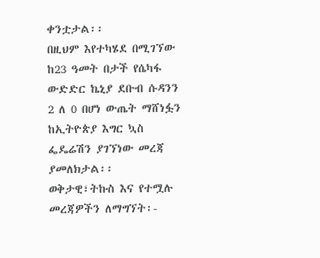ቀንቷታል፡፡
በዚህም እየተካሄደ በሚገኘው ከ23 ዓመት በታች የሴካፋ ውድድር ኬኒያ ደቡብ ሱዳንን 2 ለ 0 በሆነ ውጤት ማሸነፏን ከኢትዮጵያ እግር ኳስ ፌዴሬሽን ያገኘነው መረጃ ያመለክታል፡፡
ወቅታዊ፣ትኩስ እና የተሟሉ መረጃዎችን ለማግኘት፡-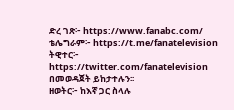ድረ ገጽ፦ https://www.fanabc.com/
ቴሌግራም፦ https://t.me/fanatelevision
ትዊተር፦ https://twitter.com/fanatelevision በመወዳጀት ይከታተሉን፡፡
ዘወትር፦ ከእኛ ጋር ስላሉ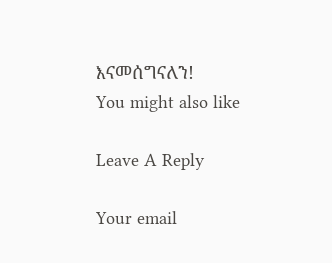እናመሰግናለን!
You might also like

Leave A Reply

Your email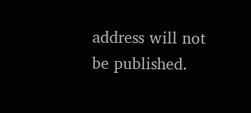address will not be published.